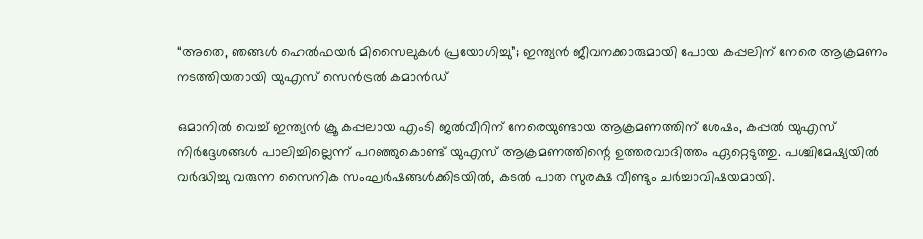“അതെ, ഞങ്ങൾ ഹെൽഫയർ മിസൈലുകൾ പ്രയോഗിച്ചു”; ഇന്ത്യൻ ജീവനക്കാരുമായി പോയ കപ്പലിന് നേരെ ആക്രമണം നടത്തിയതായി യുഎസ് സെൻട്രൽ കമാൻഡ്

ഒമാനിൽ വെച്ച് ഇന്ത്യൻ ക്രൂ കപ്പലായ എംടി ജൽവീറിന് നേരെയുണ്ടായ ആക്രമണത്തിന് ശേഷം, കപ്പൽ യുഎസ് നിർദ്ദേശങ്ങൾ പാലിച്ചില്ലെന്ന് പറഞ്ഞുകൊണ്ട് യുഎസ് ആക്രമണത്തിന്റെ ഉത്തരവാദിത്തം ഏറ്റെടുത്തു. പശ്ചിമേഷ്യയിൽ വർദ്ധിച്ചു വരുന്ന സൈനിക സംഘർഷങ്ങൾക്കിടയിൽ, കടൽ പാത സുരക്ഷ വീണ്ടും ചർച്ചാവിഷയമായി.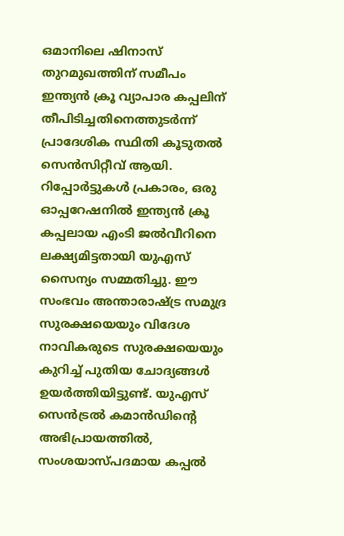ഒമാനിലെ ഷിനാസ് തുറമുഖത്തിന് സമീപം ഇന്ത്യൻ ക്രൂ വ്യാപാര കപ്പലിന് തീപിടിച്ചതിനെത്തുടർന്ന് പ്രാദേശിക സ്ഥിതി കൂടുതൽ സെൻസിറ്റീവ് ആയി. റിപ്പോർട്ടുകൾ പ്രകാരം, ഒരു ഓപ്പറേഷനിൽ ഇന്ത്യൻ ക്രൂ കപ്പലായ എംടി ജൽവീറിനെ ലക്ഷ്യമിട്ടതായി യുഎസ് സൈന്യം സമ്മതിച്ചു. ഈ സംഭവം അന്താരാഷ്ട്ര സമുദ്ര സുരക്ഷയെയും വിദേശ നാവികരുടെ സുരക്ഷയെയും കുറിച്ച് പുതിയ ചോദ്യങ്ങൾ ഉയർത്തിയിട്ടുണ്ട്. യുഎസ് സെൻട്രൽ കമാൻഡിന്റെ അഭിപ്രായത്തിൽ, സംശയാസ്പദമായ കപ്പൽ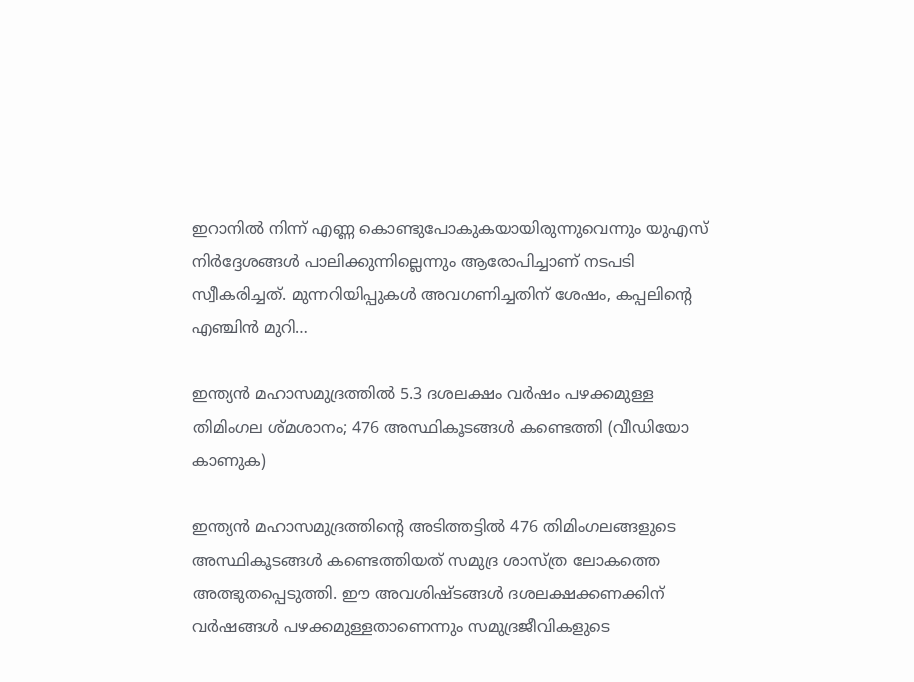ഇറാനിൽ നിന്ന് എണ്ണ കൊണ്ടുപോകുകയായിരുന്നുവെന്നും യുഎസ് നിർദ്ദേശങ്ങൾ പാലിക്കുന്നില്ലെന്നും ആരോപിച്ചാണ് നടപടി സ്വീകരിച്ചത്. മുന്നറിയിപ്പുകൾ അവഗണിച്ചതിന് ശേഷം, കപ്പലിന്റെ എഞ്ചിൻ മുറി…

ഇന്ത്യൻ മഹാസമുദ്രത്തിൽ 5.3 ദശലക്ഷം വർഷം പഴക്കമുള്ള തിമിംഗല ശ്മശാനം; 476 അസ്ഥികൂടങ്ങൾ കണ്ടെത്തി (വീഡിയോ കാണുക)

ഇന്ത്യൻ മഹാസമുദ്രത്തിന്റെ അടിത്തട്ടില്‍ 476 തിമിംഗലങ്ങളുടെ അസ്ഥികൂടങ്ങൾ കണ്ടെത്തിയത് സമുദ്ര ശാസ്ത്ര ലോകത്തെ അത്ഭുതപ്പെടുത്തി. ഈ അവശിഷ്ടങ്ങൾ ദശലക്ഷക്കണക്കിന് വർഷങ്ങൾ പഴക്കമുള്ളതാണെന്നും സമുദ്രജീവികളുടെ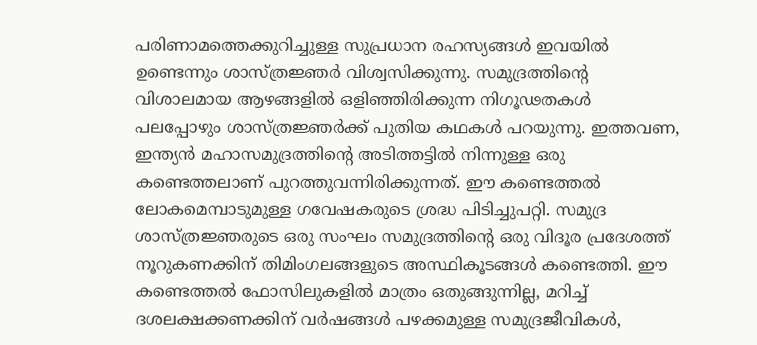പരിണാമത്തെക്കുറിച്ചുള്ള സുപ്രധാന രഹസ്യങ്ങൾ ഇവയിൽ ഉണ്ടെന്നും ശാസ്ത്രജ്ഞർ വിശ്വസിക്കുന്നു. സമുദ്രത്തിന്റെ വിശാലമായ ആഴങ്ങളിൽ ഒളിഞ്ഞിരിക്കുന്ന നിഗൂഢതകൾ പലപ്പോഴും ശാസ്ത്രജ്ഞർക്ക് പുതിയ കഥകൾ പറയുന്നു. ഇത്തവണ, ഇന്ത്യൻ മഹാസമുദ്രത്തിന്റെ അടിത്തട്ടിൽ നിന്നുള്ള ഒരു കണ്ടെത്തലാണ് പുറത്തുവന്നിരിക്കുന്നത്. ഈ കണ്ടെത്തല്‍ ലോകമെമ്പാടുമുള്ള ഗവേഷകരുടെ ശ്രദ്ധ പിടിച്ചുപറ്റി. സമുദ്ര ശാസ്ത്രജ്ഞരുടെ ഒരു സംഘം സമുദ്രത്തിന്റെ ഒരു വിദൂര പ്രദേശത്ത് നൂറുകണക്കിന് തിമിംഗലങ്ങളുടെ അസ്ഥികൂടങ്ങൾ കണ്ടെത്തി. ഈ കണ്ടെത്തൽ ഫോസിലുകളിൽ മാത്രം ഒതുങ്ങുന്നില്ല, മറിച്ച് ദശലക്ഷക്കണക്കിന് വർഷങ്ങൾ പഴക്കമുള്ള സമുദ്രജീവികൾ,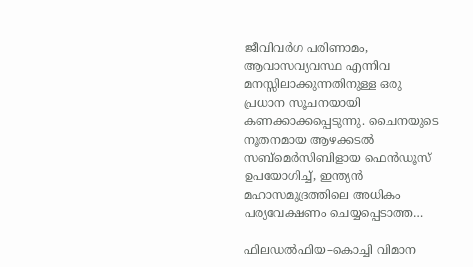ജീവിവർഗ പരിണാമം, ആവാസവ്യവസ്ഥ എന്നിവ മനസ്സിലാക്കുന്നതിനുള്ള ഒരു പ്രധാന സൂചനയായി കണക്കാക്കപ്പെടുന്നു. ചൈനയുടെ നൂതനമായ ആഴക്കടൽ സബ്‌മെർസിബിളായ ഫെൻഡൂസ് ഉപയോഗിച്ച്, ഇന്ത്യൻ മഹാസമുദ്രത്തിലെ അധികം പര്യവേക്ഷണം ചെയ്യപ്പെടാത്ത…

ഫിലഡൽഫിയ–കൊച്ചി വിമാന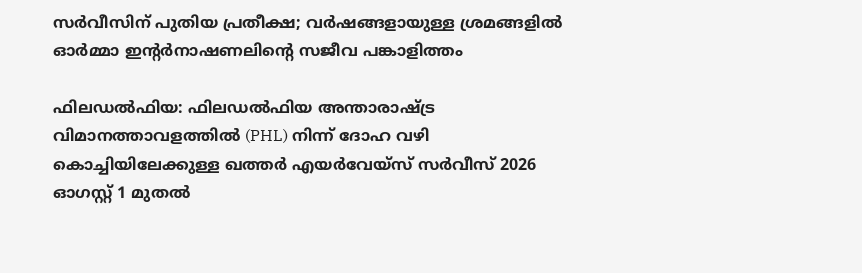സർവീസിന് പുതിയ പ്രതീക്ഷ; വർഷങ്ങളായുള്ള ശ്രമങ്ങളിൽ ഓർമ്മാ ഇൻ്റർനാഷണലിന്റെ സജീവ പങ്കാളിത്തം

ഫിലഡൽഫിയ: ഫിലഡൽഫിയ അന്താരാഷ്ട്ര വിമാനത്താവളത്തിൽ (PHL) നിന്ന് ദോഹ വഴി കൊച്ചിയിലേക്കുള്ള ഖത്തർ എയർവേയ്സ് സർവീസ് 2026 ഓഗസ്റ്റ് 1 മുതൽ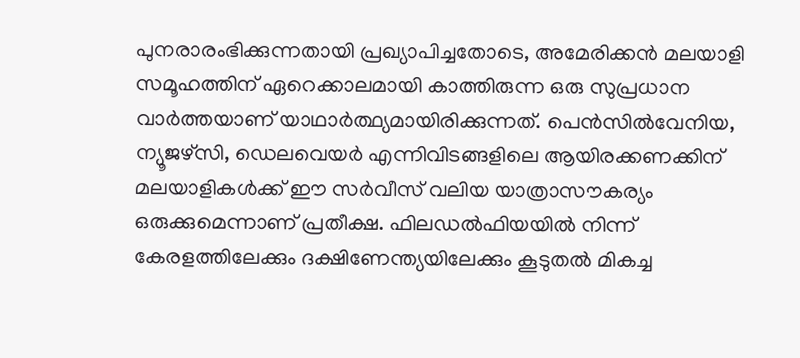പുനരാരംഭിക്കുന്നതായി പ്രഖ്യാപിച്ചതോടെ, അമേരിക്കൻ മലയാളി സമൂഹത്തിന് ഏറെക്കാലമായി കാത്തിരുന്ന ഒരു സുപ്രധാന വാർത്തയാണ് യാഥാർത്ഥ്യമായിരിക്കുന്നത്. പെൻസിൽവേനിയ, ന്യൂജഴ്‌സി, ഡെലവെയർ എന്നിവിടങ്ങളിലെ ആയിരക്കണക്കിന് മലയാളികൾക്ക് ഈ സർവീസ് വലിയ യാത്രാസൗകര്യം ഒരുക്കുമെന്നാണ് പ്രതീക്ഷ. ഫിലഡൽഫിയയിൽ നിന്ന് കേരളത്തിലേക്കും ദക്ഷിണേന്ത്യയിലേക്കും കൂടുതൽ മികച്ച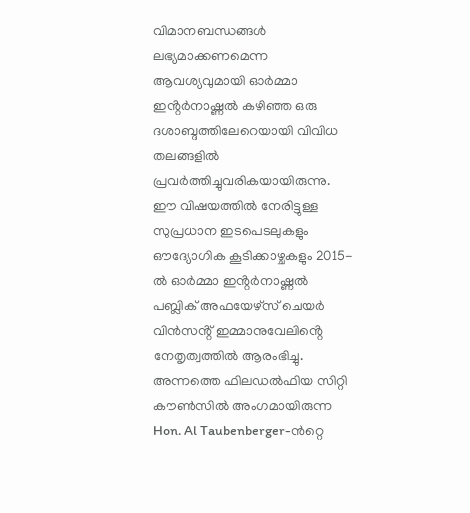വിമാനബന്ധങ്ങൾ ലഭ്യമാക്കണമെന്ന ആവശ്യവുമായി ഓർമ്മാ ഇൻ്റർനാഷ്ണൽ കഴിഞ്ഞ ഒരു ദശാബ്ദത്തിലേറെയായി വിവിധ തലങ്ങളിൽ പ്രവർത്തിച്ചുവരികയായിരുന്നു. ഈ വിഷയത്തിൽ നേരിട്ടുള്ള സുപ്രധാന ഇടപെടലുകളും ഔദ്യോഗിക കൂടിക്കാഴ്ചകളും 2015-ൽ ഓർമ്മാ ഇൻ്റർനാഷ്ണൽ പബ്ലിക് അഫയേഴ്സ് ചെയർ വിൻസൻ്റ് ഇമ്മാനുവേലിൻ്റെ നേതൃത്വത്തിൽ ആരംഭിച്ചു. അന്നത്തെ ഫിലഡൽഫിയ സിറ്റി കൗൺസിൽ അംഗമായിരുന്ന Hon. Al Taubenberger-ൻറ്റെ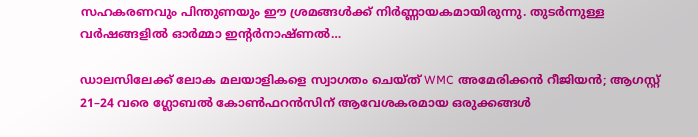സഹകരണവും പിന്തുണയും ഈ ശ്രമങ്ങൾക്ക് നിർണ്ണായകമായിരുന്നു. തുടർന്നുള്ള വർഷങ്ങളിൽ ഓർമ്മാ ഇൻ്റർനാഷ്ണൽ…

ഡാലസിലേക്ക് ലോക മലയാളികളെ സ്വാഗതം ചെയ്ത് WMC അമേരിക്കൻ റീജിയൻ; ആഗസ്റ്റ് 21–24 വരെ ഗ്ലോബൽ കോൺഫറൻസിന് ആവേശകരമായ ഒരുക്കങ്ങൾ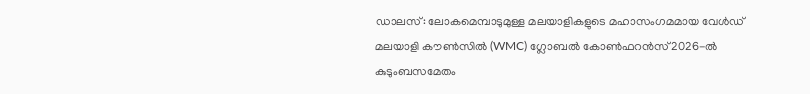ഡാലസ്: ലോകമെമ്പാടുമുള്ള മലയാളികളുടെ മഹാസംഗമമായ വേൾഡ് മലയാളി കൗൺസിൽ (WMC) ഗ്ലോബൽ കോൺഫറൻസ് 2026-ൽ കുടുംബസമേതം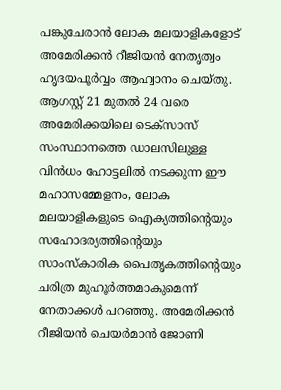പങ്കുചേരാൻ ലോക മലയാളികളോട് അമേരിക്കൻ റീജിയൻ നേതൃത്വം ഹൃദയപൂർവ്വം ആഹ്വാനം ചെയ്തു. ആഗസ്റ്റ് 21 മുതൽ 24 വരെ അമേരിക്കയിലെ ടെക്സാസ് സംസ്ഥാനത്തെ ഡാലസിലുള്ള വിൻധം ഹോട്ടലിൽ നടക്കുന്ന ഈ മഹാസമ്മേളനം, ലോക മലയാളികളുടെ ഐക്യത്തിന്റെയും സഹോദര്യത്തിന്റെയും സാംസ്കാരിക പൈതൃകത്തിന്റെയും ചരിത്ര മുഹൂർത്തമാകുമെന്ന് നേതാക്കൾ പറഞ്ഞു. അമേരിക്കൻ റീജിയൻ ചെയർമാൻ ജോണി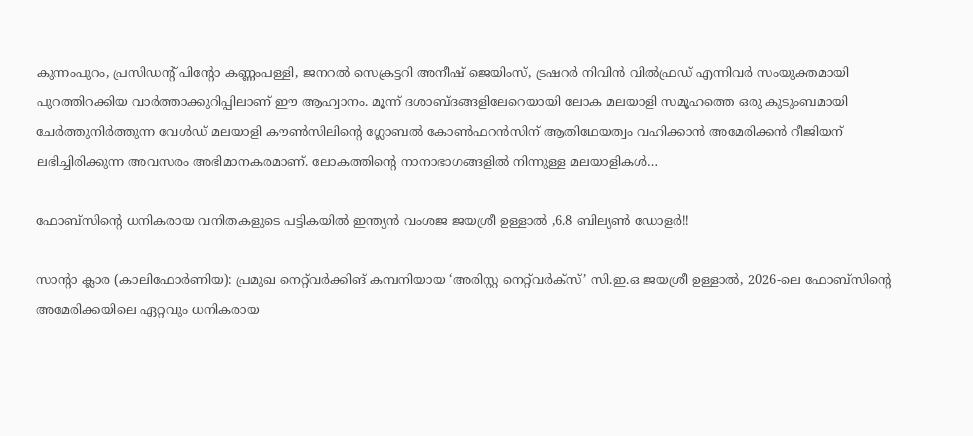കുന്നംപുറം, പ്രസിഡന്റ് പിന്റോ കണ്ണംപള്ളി, ജനറൽ സെക്രട്ടറി അനീഷ് ജെയിംസ്, ട്രഷറർ നിവിൻ വിൽഫ്രഡ് എന്നിവർ സംയുക്തമായി പുറത്തിറക്കിയ വാർത്താക്കുറിപ്പിലാണ് ഈ ആഹ്വാനം. മൂന്ന് ദശാബ്ദങ്ങളിലേറെയായി ലോക മലയാളി സമൂഹത്തെ ഒരു കുടുംബമായി ചേർത്തുനിർത്തുന്ന വേൾഡ് മലയാളി കൗൺസിലിന്റെ ഗ്ലോബൽ കോൺഫറൻസിന് ആതിഥേയത്വം വഹിക്കാൻ അമേരിക്കൻ റീജിയന് ലഭിച്ചിരിക്കുന്ന അവസരം അഭിമാനകരമാണ്. ലോകത്തിന്റെ നാനാഭാഗങ്ങളിൽ നിന്നുള്ള മലയാളികൾ…

ഫോബ്‌സിന്റെ ധനികരായ വനിതകളുടെ പട്ടികയിൽ ഇന്ത്യൻ വംശജ ജയശ്രീ ഉള്ളാൽ ,6.8 ബില്യൺ ഡോളർ!!

സാന്റാ ക്ലാര (കാലിഫോർണിയ): പ്രമുഖ നെറ്റ്‌വർക്കിങ് കമ്പനിയായ ‘അരിസ്റ്റ നെറ്റ്‌വർക്സ്’ സി.ഇ.ഒ ജയശ്രീ ഉള്ളാൽ, 2026-ലെ ഫോബ്‌സിന്റെ അമേരിക്കയിലെ ഏറ്റവും ധനികരായ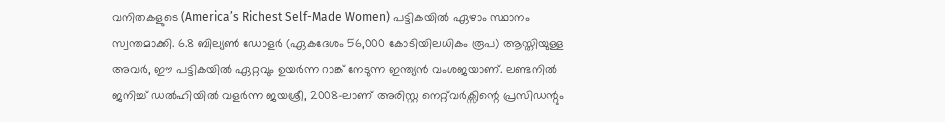വനിതകളുടെ (America’s Richest Self-Made Women) പട്ടികയിൽ ഏഴാം സ്ഥാനം സ്വന്തമാക്കി. 6.8 ബില്യൺ ഡോളർ (ഏകദേശം 56,000 കോടിയിലധികം രൂപ) ആസ്തിയുള്ള അവർ, ഈ പട്ടികയിൽ ഏറ്റവും ഉയർന്ന റാങ്ക് നേടുന്ന ഇന്ത്യൻ വംശജയാണ്. ലണ്ടനിൽ ജനിച്ച് ഡൽഹിയിൽ വളർന്ന ജയശ്രീ, 2008-ലാണ് അരിസ്റ്റ നെറ്റ്‌വർക്സിന്റെ പ്രസിഡന്റും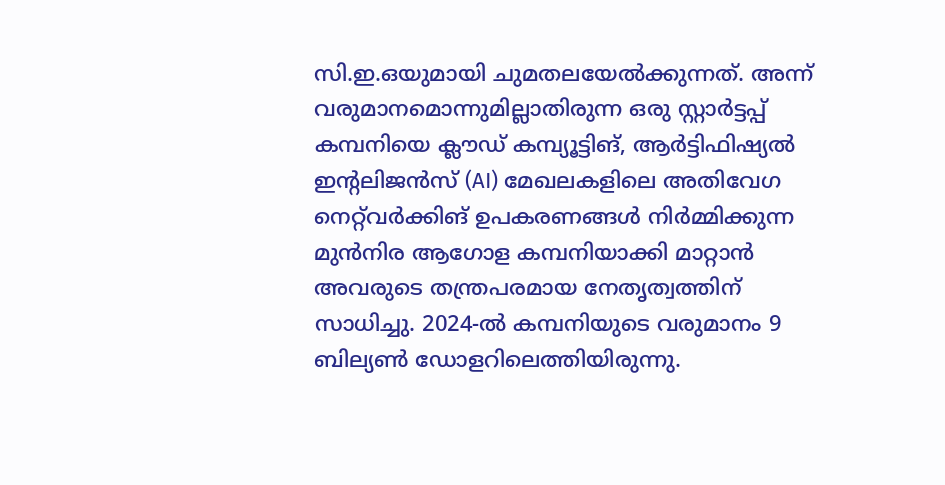സി.ഇ.ഒയുമായി ചുമതലയേൽക്കുന്നത്. അന്ന് വരുമാനമൊന്നുമില്ലാതിരുന്ന ഒരു സ്റ്റാർട്ടപ്പ് കമ്പനിയെ ക്ലൗഡ് കമ്പ്യൂട്ടിങ്, ആർട്ടിഫിഷ്യൽ ഇന്റലിജൻസ് (AI) മേഖലകളിലെ അതിവേഗ നെറ്റ്‌വർക്കിങ് ഉപകരണങ്ങൾ നിർമ്മിക്കുന്ന മുൻനിര ആഗോള കമ്പനിയാക്കി മാറ്റാൻ അവരുടെ തന്ത്രപരമായ നേതൃത്വത്തിന് സാധിച്ചു. 2024-ൽ കമ്പനിയുടെ വരുമാനം 9 ബില്യൺ ഡോളറിലെത്തിയിരുന്നു.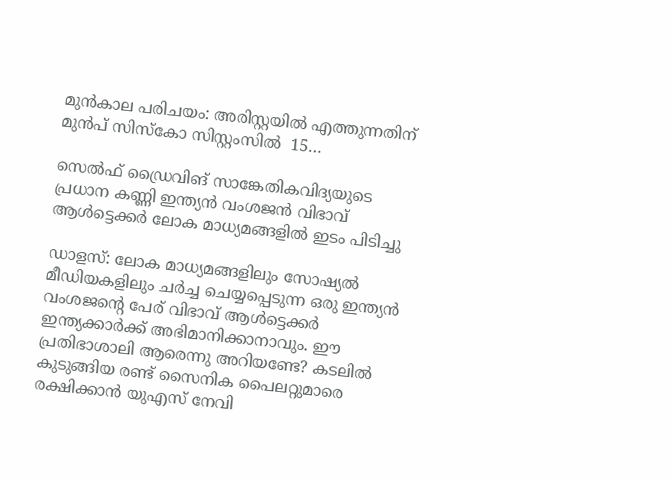മുൻകാല പരിചയം: അരിസ്റ്റയിൽ എത്തുന്നതിന് മുൻപ് സിസ്കോ സിസ്റ്റംസിൽ  15…

സെൽഫ് ഡ്രൈവിങ് സാങ്കേതികവിദ്യയുടെ പ്രധാന കണ്ണി ഇന്ത്യൻ വംശജൻ വിഭാവ് ആൾട്ടെക്കർ ലോക മാധ്യമങ്ങളിൽ ഇടം പിടിച്ചു

ഡാളസ്: ലോക മാധ്യമങ്ങളിലും സോഷ്യൽ മീഡിയകളിലും ചർച്ച ചെയ്യപ്പെടുന്ന ഒരു ഇന്ത്യൻ വംശജന്റെ പേര് വിഭാവ് ആൾട്ടെക്കർ ഇന്ത്യക്കാർക്ക് അഭിമാനിക്കാനാവും. ഈ പ്രതിഭാശാലി ആരെന്നു അറിയണ്ടേ? കടലിൽ കുടുങ്ങിയ രണ്ട് സൈനിക പൈലറ്റുമാരെ രക്ഷിക്കാൻ യുഎസ് നേവി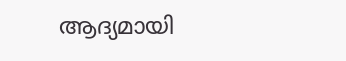ആദ്യമായി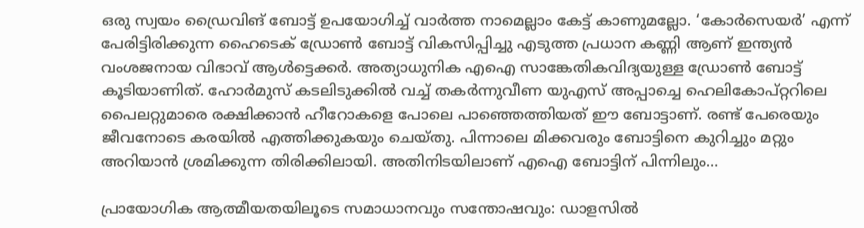ഒരു സ്വയം ഡ്രൈവിങ് ബോട്ട് ഉപയോഗിച്ച് വാർത്ത നാമെല്ലാം കേട്ട് കാണുമല്ലോ. ‘കോർസെയർ’ എന്ന് പേരിട്ടിരിക്കുന്ന ഹൈടെക് ഡ്രോൺ ബോട്ട് വികസിപ്പിച്ചു എടുത്ത പ്രധാന കണ്ണി ആണ് ഇന്ത്യൻ വംശജനായ വിഭാവ് ആൾട്ടെക്കർ. അത്യാധുനിക എഐ സാങ്കേതികവിദ്യയുള്ള ഡ്രോണ്‍ ബോട്ട് കൂടിയാണിത്. ഹോര്‍മുസ് കടലിടുക്കില്‍ വച്ച് തകര്‍ന്നുവീണ യുഎസ് അപ്പാച്ചെ ഹെലികോപ്റ്ററിലെ പൈലറ്റുമാരെ രക്ഷിക്കാന്‍ ഹീറോകളെ പോലെ പാഞ്ഞെത്തിയത് ഈ ബോട്ടാണ്. രണ്ട് പേരെയും ജീവനോടെ കരയിൽ എത്തിക്കുകയും ചെയ്‌തു. പിന്നാലെ മിക്കവരും ബോട്ടിനെ കുറിച്ചും മറ്റും അറിയാൻ ശ്രമിക്കുന്ന തിരിക്കിലായി. അതിനിടയിലാണ് എഐ ബോട്ടിന് പിന്നിലും…

പ്രായോഗിക ആത്മീയതയിലൂടെ സമാധാനവും സന്തോഷവും: ഡാളസിൽ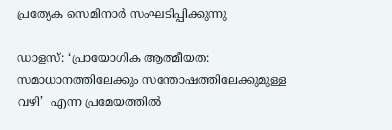പ്രത്യേക സെമിനാർ സംഘടിപ്പിക്കുന്നു

ഡാളസ്: ‘പ്രായോഗിക ആത്മീയത: സമാധാനത്തിലേക്കും സന്തോഷത്തിലേക്കുമുള്ള വഴി’  എന്ന പ്രമേയത്തിൽ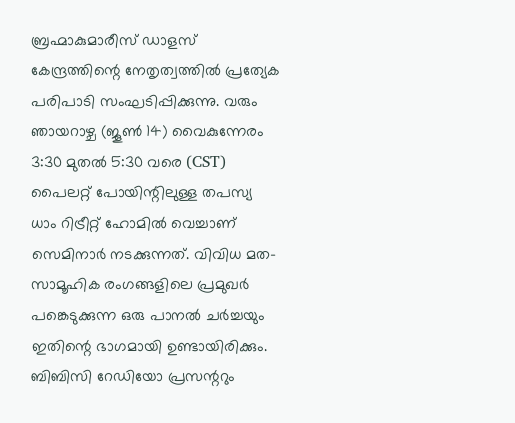ബ്രഹ്മാകുമാരീസ് ഡാളസ് കേന്ദ്രത്തിന്റെ നേതൃത്വത്തിൽ പ്രത്യേക പരിപാടി സംഘടിപ്പിക്കുന്നു. വരും ഞായറാഴ്ച (ജൂൺ 14) വൈകുന്നേരം 3:30 മുതൽ 5:30 വരെ (CST) പൈലറ്റ് പോയിന്റിലുള്ള തപസ്യ ധാം റിട്രീറ്റ് ഹോമിൽ വെച്ചാണ് സെമിനാർ നടക്കുന്നത്. വിവിധ മത-സാമൂഹിക രംഗങ്ങളിലെ പ്രമുഖർ പങ്കെടുക്കുന്ന ഒരു പാനൽ ചർച്ചയും ഇതിന്റെ ഭാഗമായി ഉണ്ടായിരിക്കും. ബിബിസി റേഡിയോ പ്രസന്ററും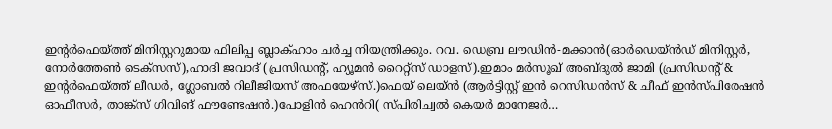ഇന്റർഫെയ്ത്ത് മിനിസ്റ്ററുമായ ഫിലിപ്പ ബ്ലാക്ഹാം ചർച്ച നിയന്ത്രിക്കും. റവ. ഡെബ്ര ലൗഡിൻ-മക്കാൻ(ഓർഡെയ്ൻഡ് മിനിസ്റ്റർ, നോർത്തേൺ ടെക്സസ്),ഹാദി ജവാദ് (പ്രസിഡന്റ്, ഹ്യൂമൻ റൈറ്റ്സ് ഡാളസ്).ഇമാം മർസൂഖ് അബ്ദുൽ ജാമി (പ്രസിഡന്റ് & ഇന്റർഫെയ്ത്ത് ലീഡർ, ഗ്ലോബൽ റിലീജിയസ് അഫയേഴ്സ്.)ഫെയ് ലെയ്ൻ (ആർട്ടിസ്റ്റ് ഇൻ റെസിഡൻസ് & ചീഫ് ഇൻസ്പിരേഷൻ ഓഫീസർ, താങ്ക്സ് ഗിവിങ് ഫൗണ്ടേഷൻ.)പോളിൻ ഹെൻറി( സ്പിരിച്വൽ കെയർ മാനേജർ…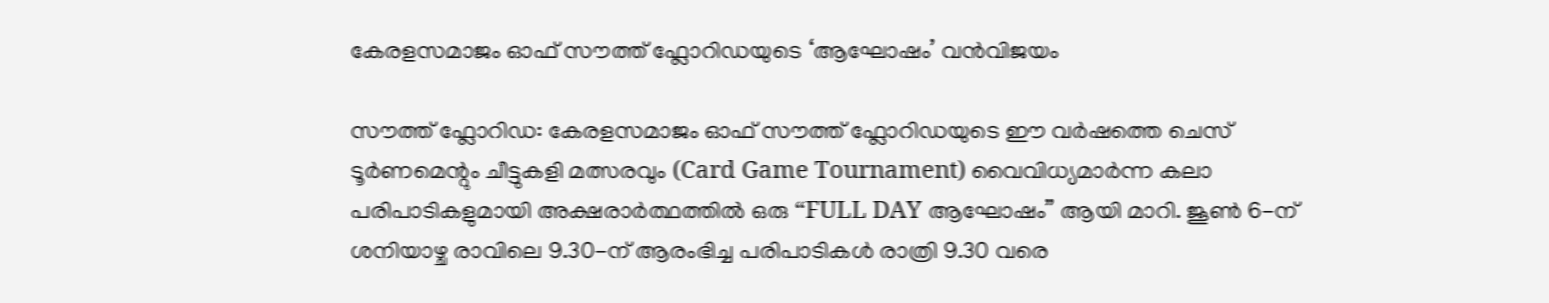കേരളസമാജം ഓഫ് സൗത്ത് ഫ്ലോറിഡയുടെ ‘ആഘോഷം’ വൻവിജയം

സൗത്ത് ഫ്ലോറിഡ: കേരളസമാജം ഓഫ് സൗത്ത് ഫ്ലോറിഡയുടെ ഈ വർഷത്തെ ചെസ് ടൂർണമെന്റും ചീട്ടുകളി മത്സരവും (Card Game Tournament) വൈവിധ്യമാർന്ന കലാ പരിപാടികളുമായി അക്ഷരാർത്ഥത്തിൽ ഒരു “FULL DAY ആഘോഷം” ആയി മാറി. ജൂൺ 6-ന് ശനിയാഴ്ച രാവിലെ 9.30-ന് ആരംഭിച്ച പരിപാടികൾ രാത്രി 9.30 വരെ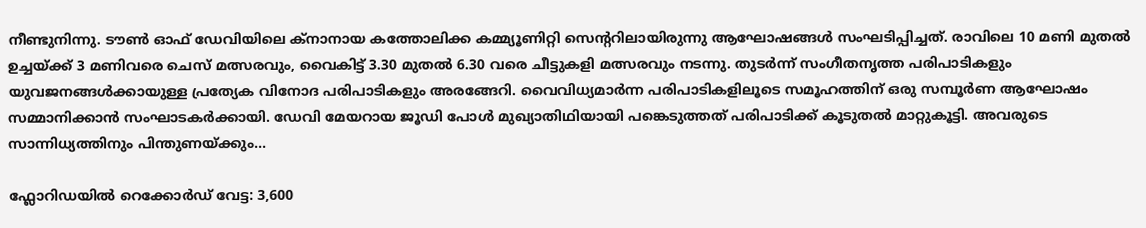നീണ്ടുനിന്നു. ടൗൺ ഓഫ് ഡേവിയിലെ ക്നാനായ കത്തോലിക്ക കമ്മ്യൂണിറ്റി സെന്ററിലായിരുന്നു ആഘോഷങ്ങൾ സംഘടിപ്പിച്ചത്. രാവിലെ 10 മണി മുതൽ ഉച്ചയ്ക്ക് 3 മണിവരെ ചെസ് മത്സരവും, വൈകിട്ട് 3.30 മുതൽ 6.30 വരെ ചീട്ടുകളി മത്സരവും നടന്നു. തുടർന്ന് സംഗീതനൃത്ത പരിപാടികളും യുവജനങ്ങൾക്കായുള്ള പ്രത്യേക വിനോദ പരിപാടികളും അരങ്ങേറി. വൈവിധ്യമാർന്ന പരിപാടികളിലൂടെ സമൂഹത്തിന് ഒരു സമ്പൂർണ ആഘോഷം സമ്മാനിക്കാൻ സംഘാടകർക്കായി. ഡേവി മേയറായ ജൂഡി പോൾ മുഖ്യാതിഥിയായി പങ്കെടുത്തത് പരിപാടിക്ക് കൂടുതൽ മാറ്റുകൂട്ടി. അവരുടെ സാന്നിധ്യത്തിനും പിന്തുണയ്ക്കും…

ഫ്ലോറിഡയിൽ റെക്കോർഡ് വേട്ട: 3,600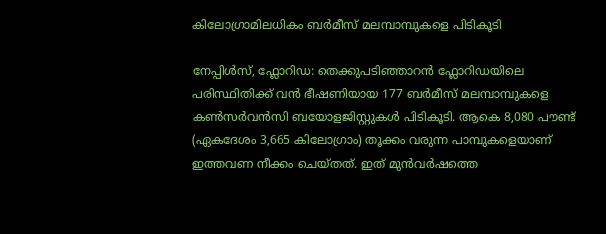കിലോഗ്രാമിലധികം ബർമീസ് മലമ്പാമ്പുകളെ പിടികൂടി

നേപ്പിൾസ്, ഫ്ലോറിഡ: തെക്കുപടിഞ്ഞാറൻ ഫ്ലോറിഡയിലെ പരിസ്ഥിതിക്ക് വൻ ഭീഷണിയായ 177 ബർമീസ് മലമ്പാമ്പുകളെ  കൺസർവൻസി ബയോളജിസ്റ്റുകൾ പിടികൂടി. ആകെ 8,080 പൗണ്ട് (ഏകദേശം 3,665 കിലോഗ്രാം) തൂക്കം വരുന്ന പാമ്പുകളെയാണ് ഇത്തവണ നീക്കം ചെയ്തത്. ഇത് മുൻവർഷത്തെ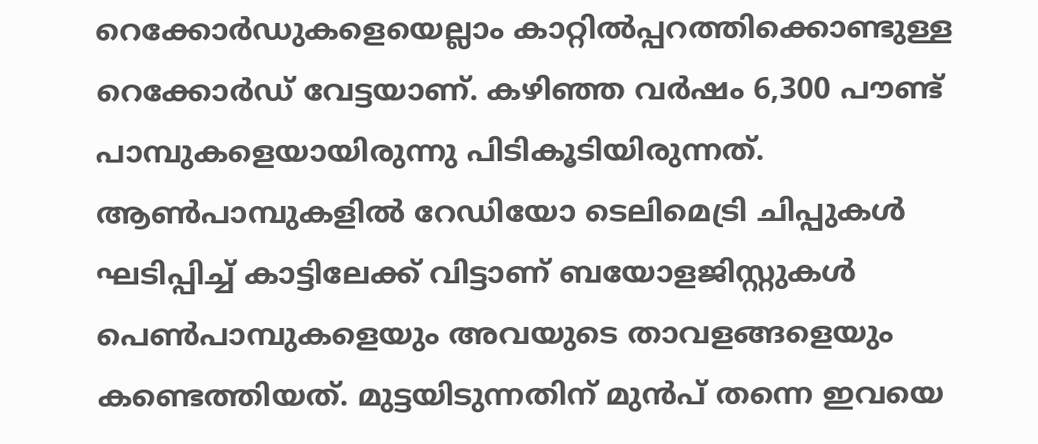റെക്കോർഡുകളെയെല്ലാം കാറ്റിൽപ്പറത്തിക്കൊണ്ടുള്ള റെക്കോർഡ് വേട്ടയാണ്. കഴിഞ്ഞ വർഷം 6,300 പൗണ്ട് പാമ്പുകളെയായിരുന്നു പിടികൂടിയിരുന്നത്. ആൺപാമ്പുകളിൽ റേഡിയോ ടെലിമെട്രി ചിപ്പുകൾ ഘടിപ്പിച്ച് കാട്ടിലേക്ക് വിട്ടാണ് ബയോളജിസ്റ്റുകൾ പെൺപാമ്പുകളെയും അവയുടെ താവളങ്ങളെയും കണ്ടെത്തിയത്. മുട്ടയിടുന്നതിന് മുൻപ് തന്നെ ഇവയെ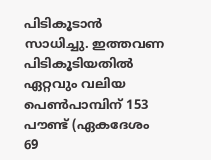പിടികൂടാൻ സാധിച്ചു. ഇത്തവണ പിടികൂടിയതിൽ ഏറ്റവും വലിയ പെൺപാമ്പിന് 153 പൗണ്ട് (ഏകദേശം 69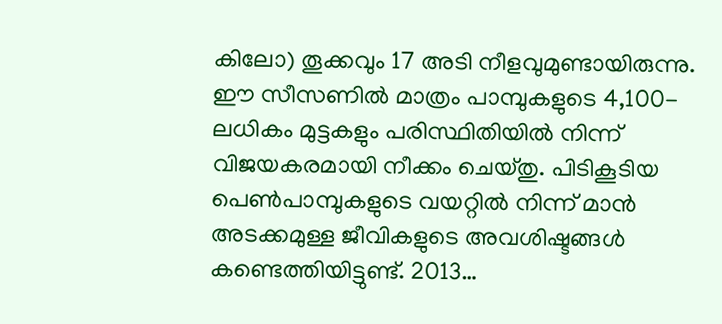കിലോ) തൂക്കവും 17 അടി നീളവുമുണ്ടായിരുന്നു. ഈ സീസണിൽ മാത്രം പാമ്പുകളുടെ 4,100-ലധികം മുട്ടകളും പരിസ്ഥിതിയിൽ നിന്ന് വിജയകരമായി നീക്കം ചെയ്തു. പിടികൂടിയ പെൺപാമ്പുകളുടെ വയറ്റിൽ നിന്ന് മാൻ അടക്കമുള്ള ജീവികളുടെ അവശിഷ്ടങ്ങൾ കണ്ടെത്തിയിട്ടുണ്ട്. 2013…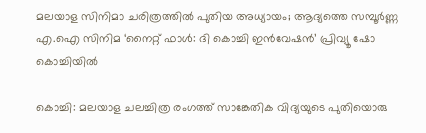മലയാള സിനിമാ ചരിത്രത്തിൽ പുതിയ അധ്യായം; ആദ്യത്തെ സമ്പൂർണ്ണ എ.ഐ സിനിമ ‘നൈറ്റ് ഫാൾ: ദി കൊച്ചി ഇൻവേഷൻ’ പ്രിവ്യൂ ഷോ കൊച്ചിയിൽ

കൊച്ചി: മലയാള ചലച്ചിത്ര രംഗത്ത് സാങ്കേതിക വിദ്യയുടെ പുതിയൊരു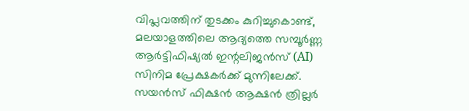വിപ്ലവത്തിന് തുടക്കം കുറിച്ചുകൊണ്ട്, മലയാളത്തിലെ ആദ്യത്തെ സമ്പൂർണ്ണ ആർട്ടിഫിഷ്യൽ ഇന്റലിജൻസ് (AI) സിനിമ പ്രേക്ഷകർക്ക് മുന്നിലേക്ക്. സയൻസ് ഫിക്ഷൻ ആക്ഷൻ ത്രില്ലർ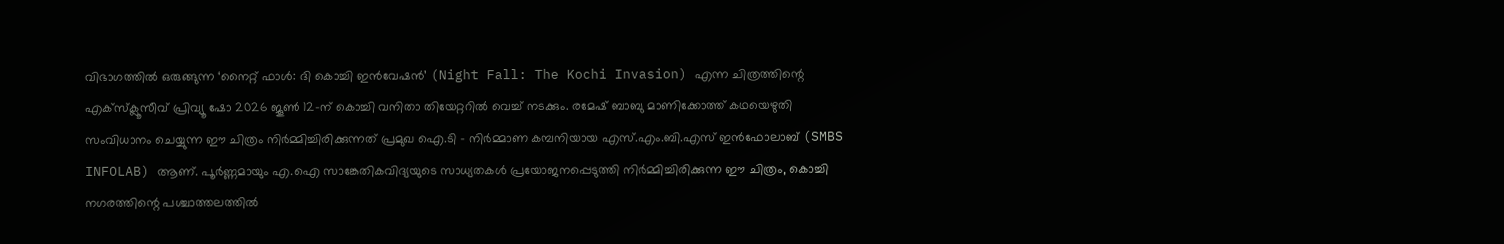വിഭാഗത്തിൽ ഒരുങ്ങുന്ന ‘നൈറ്റ് ഫാൾ: ദി കൊച്ചി ഇൻവേഷൻ’ (Night Fall: The Kochi Invasion) എന്ന ചിത്രത്തിന്റെ എക്സ്ക്ലൂസീവ് പ്രിവ്യൂ ഷോ 2026 ജൂൺ 12-ന് കൊച്ചി വനിതാ തിയേറ്ററിൽ വെച്ച് നടക്കും. രമേഷ് ബാബു മാണിക്കോത്ത് കഥയെഴുതി സംവിധാനം ചെയ്യുന്ന ഈ ചിത്രം നിർമ്മിച്ചിരിക്കുന്നത് പ്രമുഖ ഐ.ടി – നിർമ്മാണ കമ്പനിയായ എസ്.എം.ബി.എസ് ഇൻഫോലാബ് (SMBS INFOLAB) ആണ്. പൂർണ്ണമായും എ.ഐ സാങ്കേതികവിദ്യയുടെ സാധ്യതകൾ പ്രയോജനപ്പെടുത്തി നിർമ്മിച്ചിരിക്കുന്ന ഈ ചിത്രം, കൊച്ചി നഗരത്തിന്റെ പശ്ചാത്തലത്തിൽ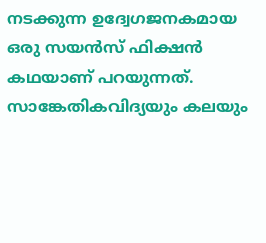നടക്കുന്ന ഉദ്വേഗജനകമായ ഒരു സയൻസ് ഫിക്ഷൻ കഥയാണ് പറയുന്നത്. സാങ്കേതികവിദ്യയും കലയും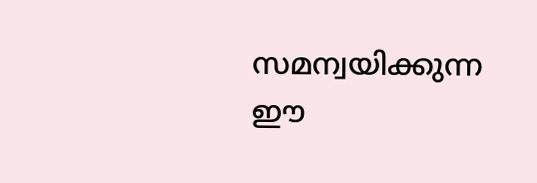സമന്വയിക്കുന്ന ഈ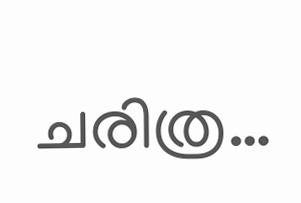ചരിത്ര…